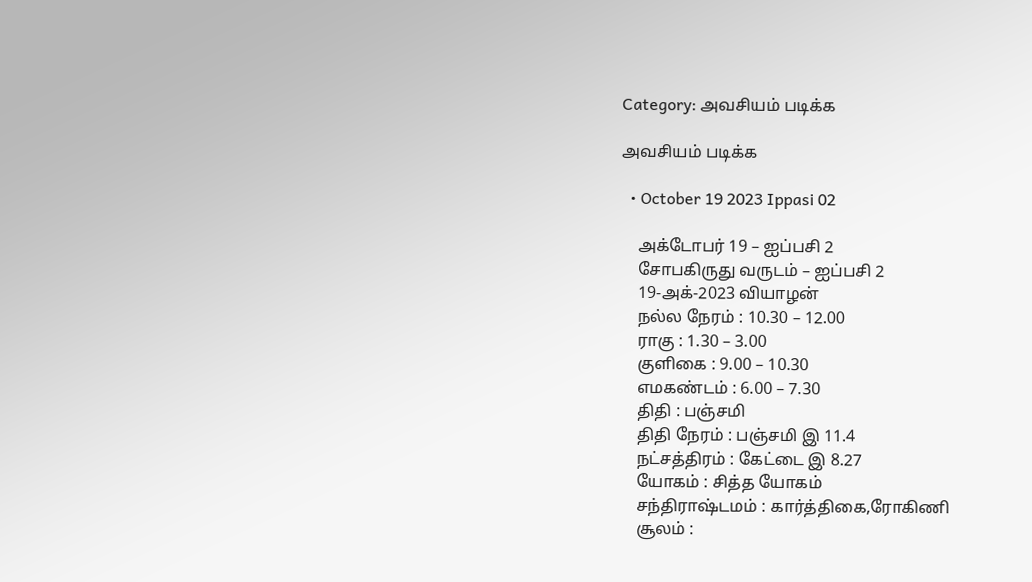Category: அவசியம் படிக்க

அவசியம் படிக்க

  • October 19 2023 Ippasi 02

    அக்டோபர் 19 – ஐப்பசி 2
    சோபகிருது வருடம் – ஐப்பசி 2
    19-அக்-2023 வியாழன்
    நல்ல நேரம் : 10.30 – 12.00
    ராகு : 1.30 – 3.00
    குளிகை : 9.00 – 10.30
    எமகண்டம் : 6.00 – 7.30
    திதி : பஞ்சமி
    திதி நேரம் : பஞ்சமி இ 11.4
    நட்சத்திரம் : கேட்டை இ 8.27
    யோகம் : சித்த யோகம்
    சந்திராஷ்டமம் : கார்த்திகை,ரோகிணி
    சூலம் :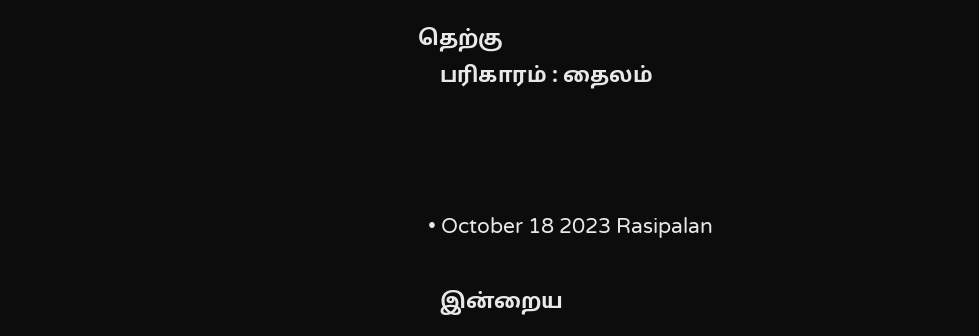தெற்கு
    பரிகாரம் : தைலம்



  • October 18 2023 Rasipalan

    இன்றைய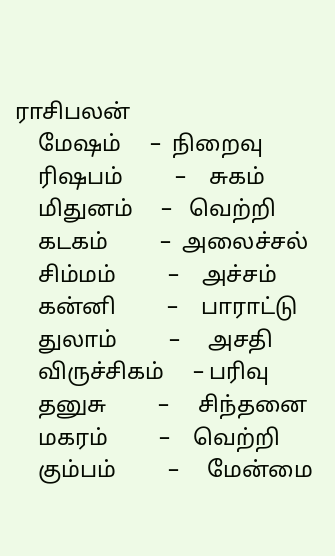ராசிபலன்
    மேஷம்     –  நிறைவு
    ரிஷபம்         –    சுகம்
    மிதுனம்     –   வெற்றி
    கடகம்         –  அலைச்சல்
    சிம்மம்         –    அச்சம்
    கன்னி         –    பாராட்டு
    துலாம்         –     அசதி
    விருச்சிகம்     – பரிவு
    தனுசு         –     சிந்தனை
    மகரம்         –    வெற்றி
    கும்பம்         –     மேன்மை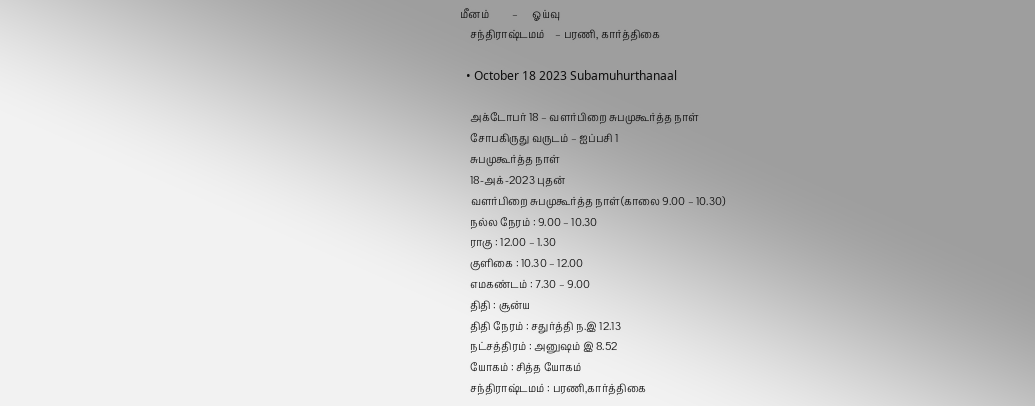மீனம்         –      ஓய்வு
    சந்திராஷ்டமம்    – பரணி, கார்த்திகை

  • October 18 2023 Subamuhurthanaal

    அக்டோபர் 18 – வளர்பிறை சுபமுகூர்த்த நாள்
    சோபகிருது வருடம் – ஐப்பசி 1
    சுபமுகூர்த்த நாள்
    18-அக்-2023 புதன்
    வளர்பிறை சுபமுகூர்த்த நாள்(காலை 9.00 – 10.30)
    நல்ல நேரம் : 9.00 – 10.30
    ராகு : 12.00 – 1.30
    குளிகை : 10.30 – 12.00
    எமகண்டம் : 7.30 – 9.00
    திதி : சூன்ய
    திதி நேரம் : சதுர்த்தி ந.இ 12.13
    நட்சத்திரம் : அனுஷம் இ 8.52
    யோகம் : சித்த யோகம்
    சந்திராஷ்டமம் : பரணி,கார்த்திகை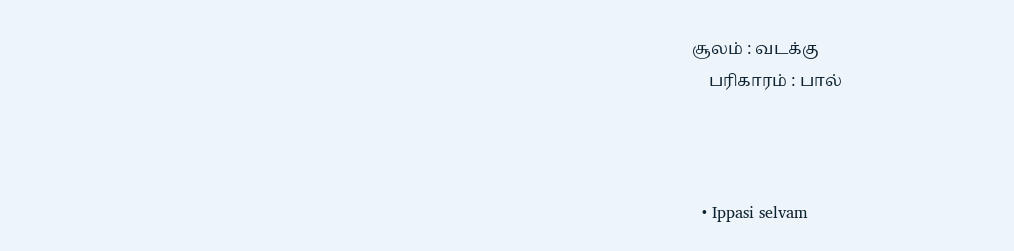சூலம் : வடக்கு
    பரிகாரம் : பால்



  • Ippasi selvam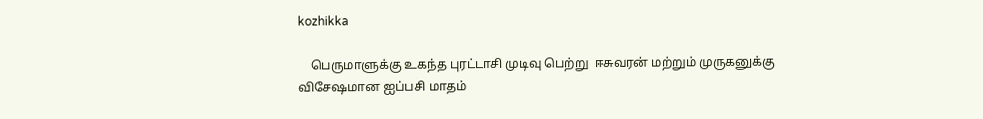kozhikka

    பெருமாளுக்கு உகந்த புரட்டாசி முடிவு பெற்று  ஈசுவரன் மற்றும் முருகனுக்கு விசேஷமான ஐப்பசி மாதம்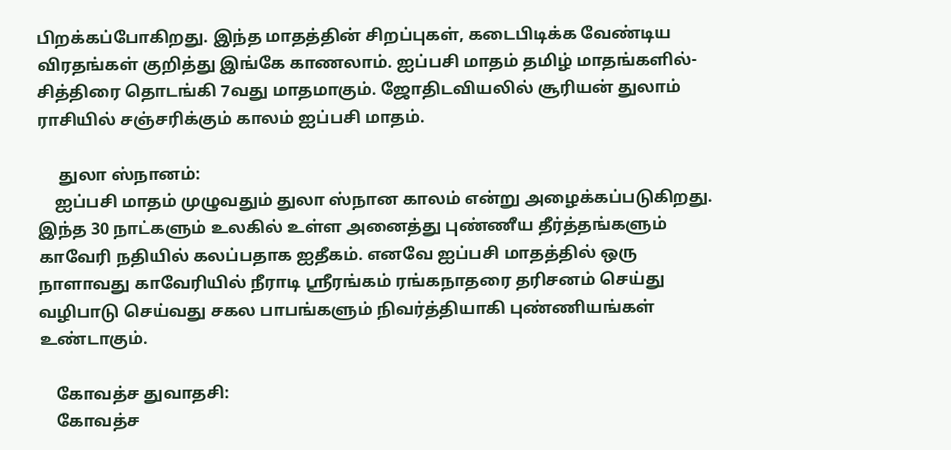பிறக்கப்போகிறது. இந்த மாதத்தின் சிறப்புகள், கடைபிடிக்க வேண்டிய விரதங்கள் குறித்து இங்கே காணலாம். ஐப்பசி மாதம் தமிழ் மாதங்களில்-சித்திரை தொடங்கி 7வது மாதமாகும். ஜோதிடவியலில் சூரியன் துலாம் ராசியில் சஞ்சரிக்கும் காலம் ஐப்பசி மாதம்.

     துலா ஸ்நானம்:
    ஐப்பசி மாதம் முழுவதும் துலா ஸ்நான காலம் என்று அழைக்கப்படுகிறது. இந்த 30 நாட்களும் உலகில் உள்ள அனைத்து புண்ணீய தீர்த்தங்களும் காவேரி நதியில் கலப்பதாக ஐதீகம். எனவே ஐப்பசி மாதத்தில் ஒரு நாளாவது காவேரியில் நீராடி ஸ்ரீரங்கம் ரங்கநாதரை தரிசனம் செய்து வழிபாடு செய்வது சகல பாபங்களும் நிவர்த்தியாகி புண்ணியங்கள் உண்டாகும்.

    கோவத்ச துவாதசி:
    கோவத்ச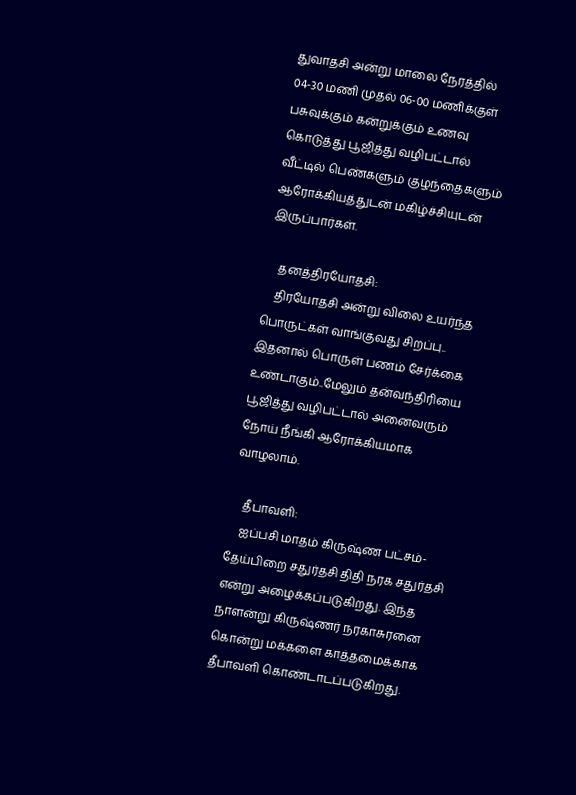துவாதசி அன்று மாலை நேரத்தில் 04-30 மணி முதல் 06-00 மணிக்குள் பசுவுக்கும் கன்றுக்கும் உணவு கொடுத்து பூஜித்து வழிபட்டால் வீட்டில் பெண்களும் குழந்தைகளும் ஆரோக்கியத்துடன் மகிழ்ச்சியுடன் இருப்பார்கள்.

    தனத்திரயோதசி:
    திரயோதசி அன்று விலை உயர்ந்த பொருட்கள் வாங்குவது சிறப்பு.. இதனால் பொருள் பணம் சேர்க்கை உண்டாகும்..மேலும் தன்வந்திரியை பூஜித்து வழிபட்டால் அனைவரும் நோய் நீங்கி ஆரோக்கியமாக வாழலாம்.

    தீபாவளி:
    ஐப்பசி மாதம் கிருஷ்ண பட்சம்-தேய்பிறை சதுர்தசி திதி நரக சதுர்தசி என்று அழைக்கப்படுகிறது. இந்த நாளன்று கிருஷ்ணர் நரகாசுரனை கொன்று மக்களை காத்தமைக்காக தீபாவளி கொண்டாடப்படுகிறது.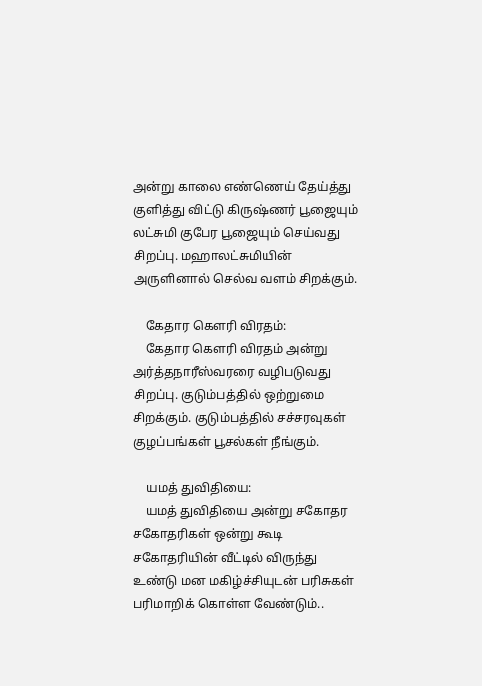அன்று காலை எண்ணெய் தேய்த்து குளித்து விட்டு கிருஷ்ணர் பூஜையும் லட்சுமி குபேர பூஜையும் செய்வது சிறப்பு. மஹாலட்சுமியின் அருளினால் செல்வ வளம் சிறக்கும்.

    கேதார கௌரி விரதம்:
    கேதார கௌரி விரதம் அன்று அர்த்தநாரீஸ்வரரை வழிபடுவது சிறப்பு. குடும்பத்தில் ஒற்றுமை சிறக்கும். குடும்பத்தில் சச்சரவுகள் குழப்பங்கள் பூசல்கள் நீங்கும்.

    யமத் துவிதியை:
    யமத் துவிதியை அன்று சகோதர சகோதரிகள் ஒன்று கூடி சகோதரியின் வீட்டில் விருந்து உண்டு மன மகிழ்ச்சியுடன் பரிசுகள் பரிமாறிக் கொள்ள வேண்டும்..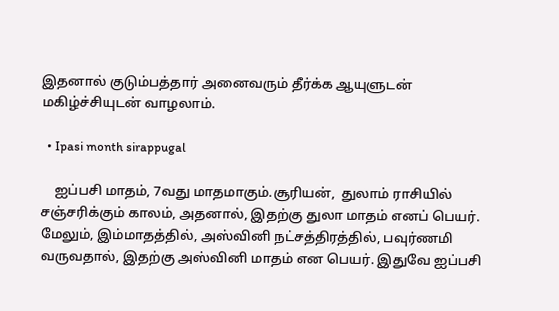இதனால் குடும்பத்தார் அனைவரும் தீர்க்க ஆயுளுடன் மகிழ்ச்சியுடன் வாழலாம்.

  • Ipasi month sirappugal

    ஐப்பசி மாதம், 7வது மாதமாகும்.சூரியன்,  துலாம் ராசியில் சஞ்சரிக்கும் காலம், அதனால், இதற்கு துலா மாதம் எனப் பெயர். மேலும், இம்மாதத்தில், அஸ்வினி நட்சத்திரத்தில், பவுர்ணமி வருவதால், இதற்கு அஸ்வினி மாதம் என பெயர். இதுவே ஐப்பசி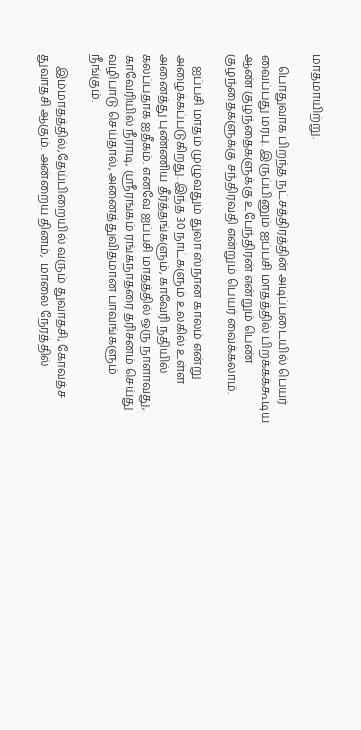மாதமாயிற்று.

    பொதுவாக பிறந்த நட்சத்திரத்தின் அடிப்படையில் பெயர் வைப்பது மரபு. இருப்பினும் ஐப்பசி மாதத்தில் பிறக்கக்கூடிய ஆண் குழந்தைகளுக்கு உபேந்திரன் என்றும் பெண் குழந்தைகளுக்கு சந்திரவதி என்றும் பெயர் வைக்கலாம்.

    ஐப்பசி மாதம் முழுவதும் துலா ஸ்நான காலம் என்று அழைக்கப்படுகிறது. இந்த 30 நாட்களும் உலகில் உள்ள அனைத்து புண்ணிய தீர்த்தங்களும், காவேரி நதியில் கலப்பதாக ஐதீகம். எனவே ஐப்பசி மாதத்தில் ஒரு நாளாவது, காவேரியில் நீராடி, ஸ்ரீரங்கம் ரங்கநாதரை தரிசனம் செய்து வழிபாடு செய்தால், அனைத்துவிதமான பாவங்களும் நீங்கும்.

    இம்மாதத்தில்,தேய்பிறையில் வரும் துவாதசி, கோவத்ச துவாதசி ஆகும். அன்றைய தினம்,  மாலை நேரத்தில்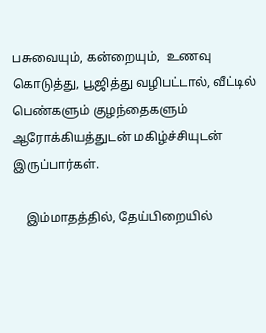பசுவையும், கன்றையும்,  உணவு கொடுத்து, பூஜித்து வழிபட்டால், வீட்டில் பெண்களும் குழந்தைகளும் ஆரோக்கியத்துடன் மகிழ்ச்சியுடன் இருப்பார்கள்.

    இம்மாதத்தில், தேய்பிறையில்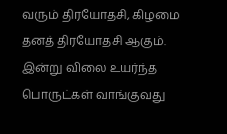வரும் திரயோதசி, கிழமை தனத் திரயோதசி ஆகும். இன்று விலை உயர்ந்த பொருட்கள் வாங்குவது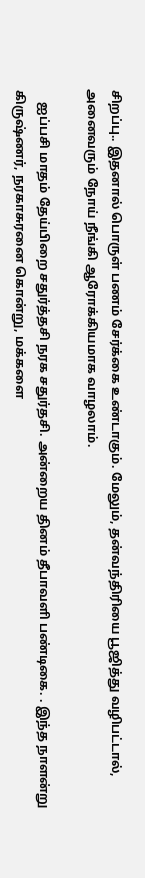சிறப்பு.. இதனால் பொருள் பணம் சேர்க்கை உண்டாகும். மேலும், தன்வந்திரியை பூஜித்து வழிபட்டால், அனைவரும் நோய் நீங்கி ஆரோக்கியமாக வாழலாம்.

    ஐப்பசி மாதம் தேய்பிறை சதுர்த்தசி நரக சதுர்தசி. அன்றைய தினம் தீபாவளி பண்டிகை. . இந்த நாளன்று கிருஷ்ணர், நரகாசுரனை கொன்று, மக்களை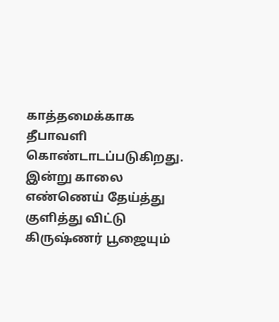காத்தமைக்காக தீபாவளி கொண்டாடப்படுகிறது. இன்று காலை எண்ணெய் தேய்த்து குளித்து விட்டு கிருஷ்ணர் பூஜையும்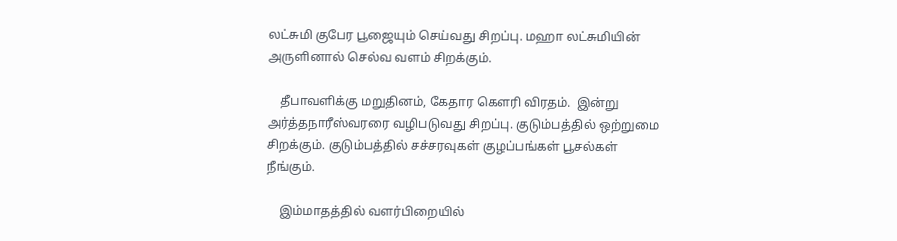லட்சுமி குபேர பூஜையும் செய்வது சிறப்பு. மஹா லட்சுமியின் அருளினால் செல்வ வளம் சிறக்கும்.

    தீபாவளிக்கு மறுதினம், கேதார கௌரி விரதம்.  இன்று அர்த்தநாரீஸ்வரரை வழிபடுவது சிறப்பு. குடும்பத்தில் ஒற்றுமை சிறக்கும். குடும்பத்தில் சச்சரவுகள் குழப்பங்கள் பூசல்கள் நீங்கும்.

    இம்மாதத்தில் வளர்பிறையில்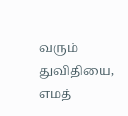வரும் துவிதியை, எமத்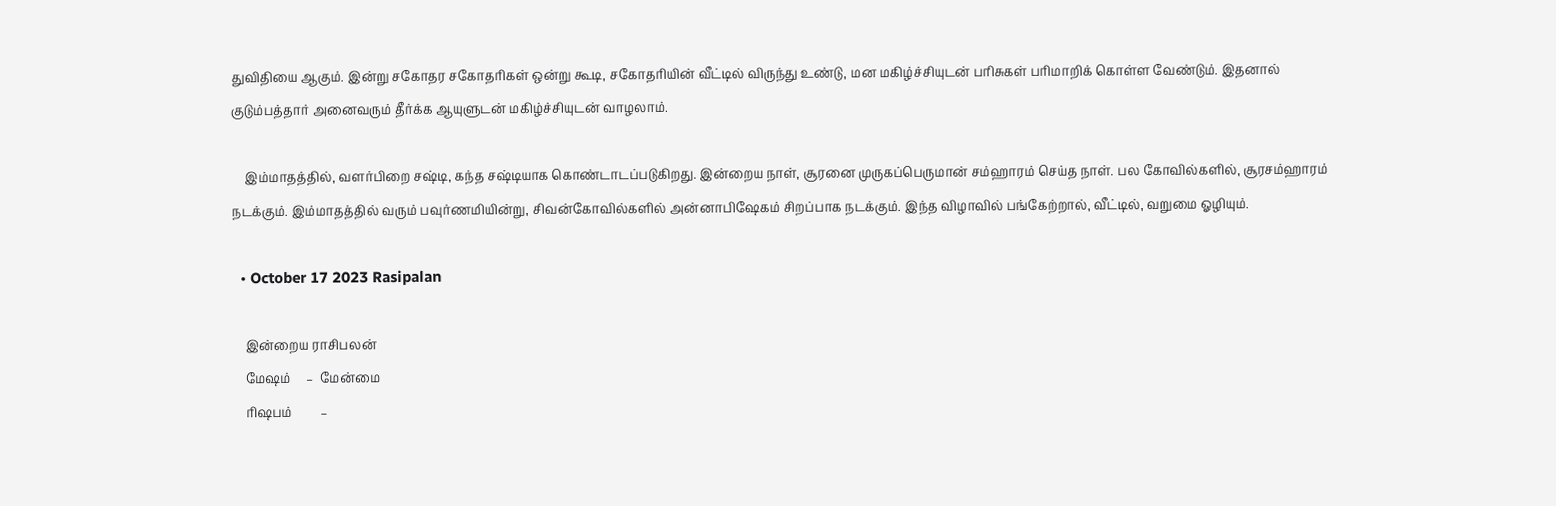துவிதியை ஆகும். இன்று சகோதர சகோதரிகள் ஒன்று கூடி, சகோதரியின் வீட்டில் விருந்து உண்டு, மன மகிழ்ச்சியுடன் பரிசுகள் பரிமாறிக் கொள்ள வேண்டும். இதனால் குடும்பத்தார் அனைவரும் தீர்க்க ஆயுளுடன் மகிழ்ச்சியுடன் வாழலாம்.

    இம்மாதத்தில், வளர்பிறை சஷ்டி, கந்த சஷ்டியாக கொண்டாடப்படுகிறது. இன்றைய நாள், சூரனை முருகப்பெருமான் சம்ஹாரம் செய்த நாள். பல கோவில்களில், சூரசம்ஹாரம் நடக்கும். இம்மாதத்தில் வரும் பவுர்ணமியின்று, சிவன்கோவில்களில் அன்னாபிஷேகம் சிறப்பாக நடக்கும். இந்த விழாவில் பங்கேற்றால், வீட்டில், வறுமை ஓழியும்.

  • October 17 2023 Rasipalan

    இன்றைய ராசிபலன்
    மேஷம்     –  மேன்மை
    ரிஷபம்         –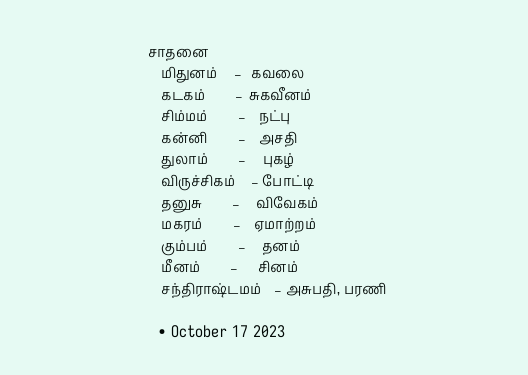சாதனை
    மிதுனம்     –   கவலை
    கடகம்         –  சுகவீனம்
    சிம்மம்         –    நட்பு
    கன்னி         –    அசதி
    துலாம்         –     புகழ்
    விருச்சிகம்     – போட்டி
    தனுசு         –     விவேகம்
    மகரம்         –    ஏமாற்றம்
    கும்பம்         –     தனம்
    மீனம்         –      சினம்
    சந்திராஷ்டமம்    – அசுபதி, பரணி

  • October 17 2023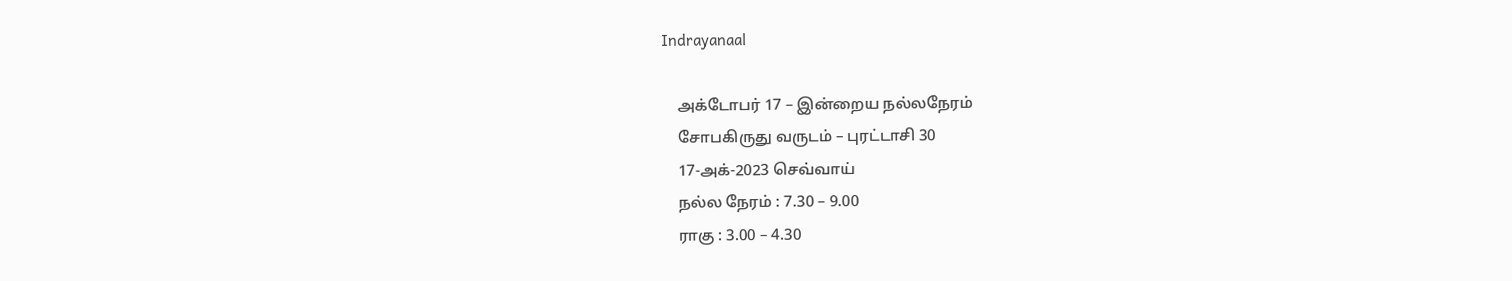Indrayanaal

    அக்டோபர் 17 – இன்றைய நல்லநேரம்
    சோபகிருது வருடம் – புரட்டாசி 30
    17-அக்-2023 செவ்வாய்
    நல்ல நேரம் : 7.30 – 9.00
    ராகு : 3.00 – 4.30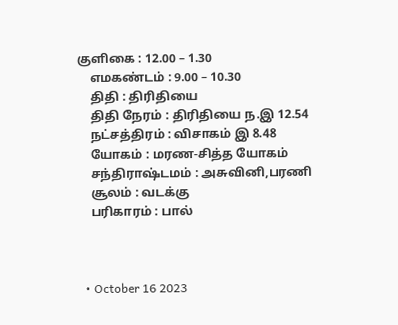குளிகை : 12.00 – 1.30
    எமகண்டம் : 9.00 – 10.30
    திதி : திரிதியை
    திதி நேரம் : திரிதியை ந.இ 12.54
    நட்சத்திரம் : விசாகம் இ 8.48
    யோகம் : மரண-சித்த யோகம்
    சந்திராஷ்டமம் : அசுவினி,பரணி
    சூலம் : வடக்கு
    பரிகாரம் : பால்



  • October 16 2023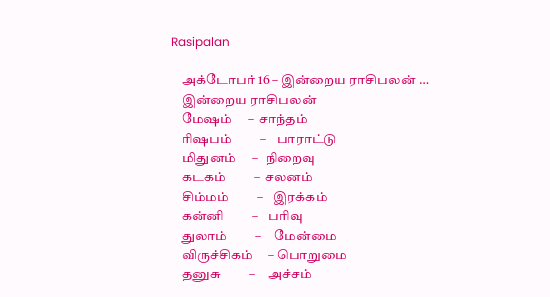Rasipalan

    அக்டோபர் 16 – இன்றைய ராசிபலன் …
    இன்றைய ராசிபலன்
    மேஷம்     –  சாந்தம்
    ரிஷபம்         –    பாராட்டு
    மிதுனம்     –   நிறைவு
    கடகம்         –  சலனம்
    சிம்மம்         –    இரக்கம்
    கன்னி         –    பரிவு
    துலாம்         –     மேன்மை
    விருச்சிகம்     – பொறுமை
    தனுசு         –     அச்சம்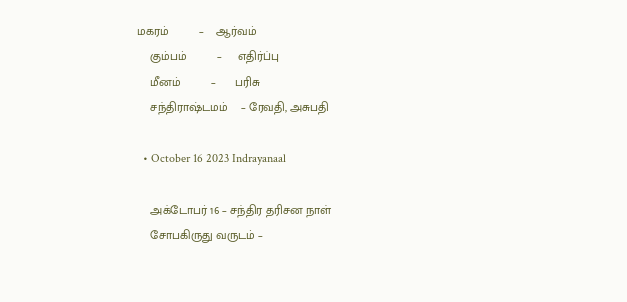மகரம்         –    ஆர்வம்
    கும்பம்         –     எதிர்ப்பு
    மீனம்         –      பரிசு
    சந்திராஷ்டமம்    – ரேவதி, அசுபதி

  • October 16 2023 Indrayanaal

    அக்டோபர் 16 – சந்திர தரிசன நாள்
    சோபகிருது வருடம் –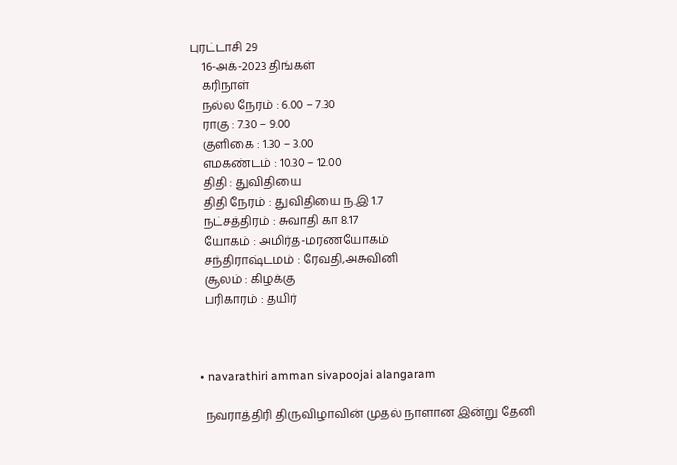புரட்டாசி 29
    16-அக்-2023 திங்கள்
    கரிநாள்
    நல்ல நேரம் : 6.00 – 7.30
    ராகு : 7.30 – 9.00
    குளிகை : 1.30 – 3.00
    எமகண்டம் : 10.30 – 12.00
    திதி : துவிதியை
    திதி நேரம் : துவிதியை ந.இ 1.7
    நட்சத்திரம் : சுவாதி கா 8.17
    யோகம் : அமிர்த-மரணயோகம்
    சந்திராஷ்டமம் : ரேவதி,அசுவினி
    சூலம் : கிழக்கு
    பரிகாரம் : தயிர்



  • navarathiri amman sivapoojai alangaram

    நவராத்திரி திருவிழாவின் முதல் நாளான இன்று தேனி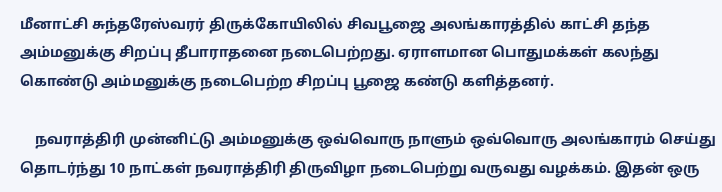மீனாட்சி சுந்தரேஸ்வரர் திருக்கோயிலில் சிவபூஜை அலங்காரத்தில் காட்சி தந்த அம்மனுக்கு சிறப்பு தீபாராதனை நடைபெற்றது. ஏராளமான பொதுமக்கள் கலந்து கொண்டு அம்மனுக்கு நடைபெற்ற சிறப்பு பூஜை கண்டு களித்தனர்.

    நவராத்திரி முன்னிட்டு அம்மனுக்கு ஒவ்வொரு நாளும் ஒவ்வொரு அலங்காரம் செய்து  தொடர்ந்து 10 நாட்கள் நவராத்திரி திருவிழா நடைபெற்று வருவது வழக்கம். இதன் ஒரு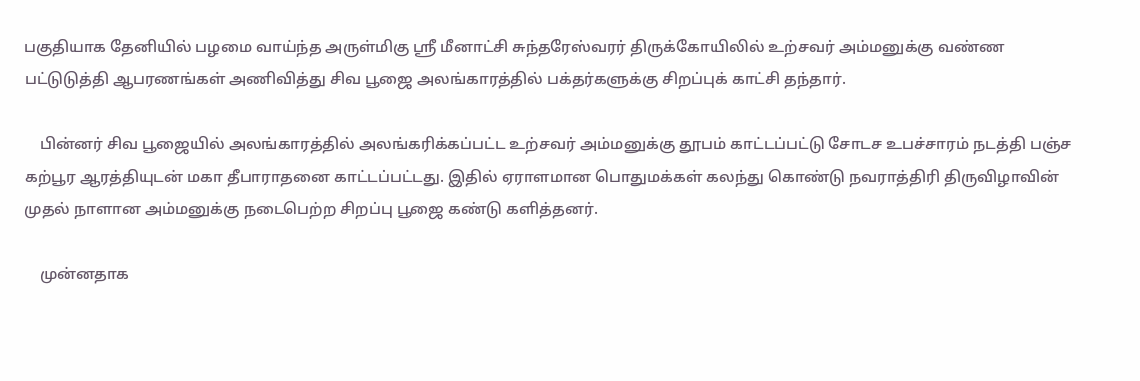பகுதியாக தேனியில் பழமை வாய்ந்த அருள்மிகு ஸ்ரீ மீனாட்சி சுந்தரேஸ்வரர் திருக்கோயிலில் உற்சவர் அம்மனுக்கு வண்ண பட்டுடுத்தி ஆபரணங்கள் அணிவித்து சிவ பூஜை அலங்காரத்தில் பக்தர்களுக்கு சிறப்புக் காட்சி தந்தார்.

    பின்னர் சிவ பூஜையில் அலங்காரத்தில் அலங்கரிக்கப்பட்ட உற்சவர் அம்மனுக்கு தூபம் காட்டப்பட்டு சோடச உபச்சாரம் நடத்தி பஞ்ச கற்பூர ஆரத்தியுடன் மகா தீபாராதனை காட்டப்பட்டது. இதில் ஏராளமான பொதுமக்கள் கலந்து கொண்டு நவராத்திரி திருவிழாவின் முதல் நாளான அம்மனுக்கு நடைபெற்ற சிறப்பு பூஜை கண்டு களித்தனர்.

    முன்னதாக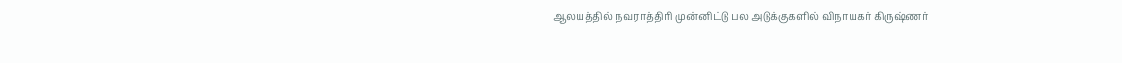ஆலயத்தில் நவராத்திரி முன்னிட்டு பல அடுக்குகளில் விநாயகர் கிருஷ்ணர்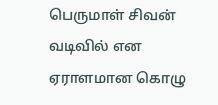பெருமாள் சிவன் வடிவில் என ஏராளமான கொழு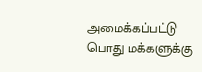அமைக்கப்பட்டு பொது மக்களுக்கு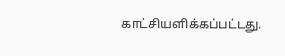காட்சியளிக்கப்பட்டது.